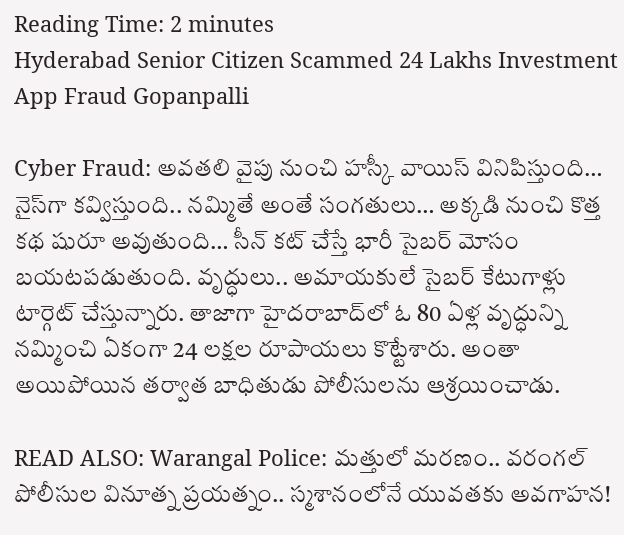Reading Time: 2 minutes
Hyderabad Senior Citizen Scammed 24 Lakhs Investment App Fraud Gopanpalli

Cyber Fraud: అవతలి వైపు నుంచి హస్కీ వాయిస్ వినిపిస్తుంది… నైస్‌గా కవ్విస్తుంది.. నమ్మితే అంతే సంగతులు… అక్కడి నుంచి కొత్త కథ షురూ అవుతుంది… సీన్ కట్ చేస్తే భారీ సైబర్ మోసం బయటపడుతుంది. వృద్ధులు.. అమాయకులే సైబర్ కేటుగాళ్లు టార్గెట్ చేస్తున్నారు. తాజాగా హైదరాబాద్‌లో ఓ 80 ఏళ్ల వృద్ధున్ని నమ్మించి ఏకంగా 24 లక్షల రూపాయలు కొట్టేశారు. అంతా అయిపోయిన తర్వాత బాధితుడు పోలీసులను ఆశ్రయించాడు.

READ ALSO: Warangal Police: మత్తులో మరణం.. వరంగల్ పోలీసుల వినూత్న ప్రయత్నం.. స్మశానంలోనే యువతకు అవగాహన!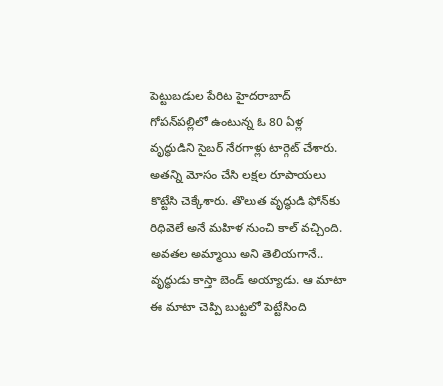పెట్టుబడుల పేరిట హైదరాబాద్ గోపన్‌పల్లిలో ఉంటున్న ఓ 80 ఏళ్ల వృద్ధుడిని సైబర్‌ నేరగాళ్లు టార్గెట్ చేశారు. అతన్ని మోసం చేసి లక్షల రూపాయలు కొట్టేసి చెక్కేశారు. తొలుత వృద్ధుడి ఫోన్‌కు రిధివెలే అనే మహిళ నుంచి కాల్ వచ్చింది. అవతల అమ్మాయి అని తెలియగానే.. వృద్ధుడు కాస్తా బెండ్ అయ్యాడు. ఆ మాటా ఈ మాటా చెప్పి బుట్టలో పెట్టేసింది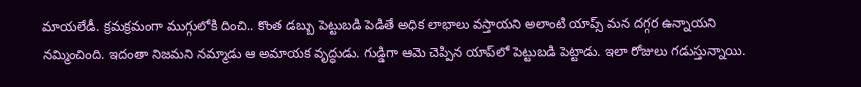మాయలేడీ. క్రమక్రమంగా ముగ్గులోకి దించి.. కొంత డబ్బు పెట్టుబడి పెడితే అధిక లాభాలు వస్తాయని అలాంటి యాప్స్ మన దగ్గర ఉన్నాయని నమ్మించింది. ఇదంతా నిజమని నమ్మాడు ఆ అమాయక వృద్ధుడు. గుడ్డిగా ఆమె చెప్పిన యాప్‌లో పెట్టుబడి పెట్టాడు. ఇలా రోజులు గడుస్తున్నాయి.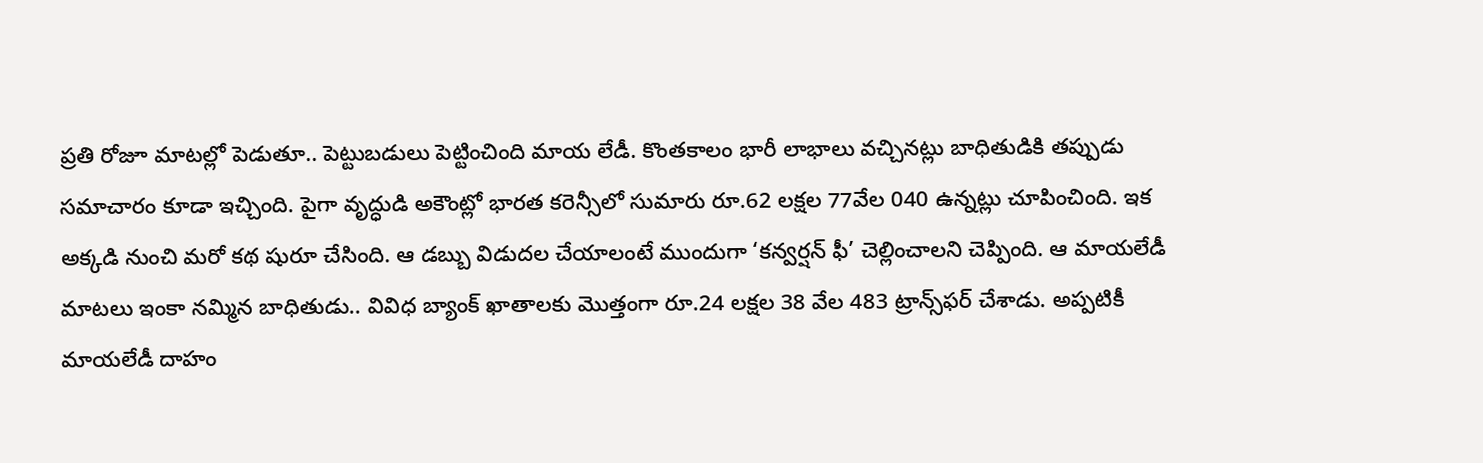ప్రతి రోజూ మాటల్లో పెడుతూ.. పెట్టుబడులు పెట్టించింది మాయ లేడీ. కొంతకాలం భారీ లాభాలు వచ్చినట్లు బాధితుడికి తప్పుడు సమాచారం కూడా ఇచ్చింది. పైగా వృద్ధుడి అకౌంట్లో భారత కరెన్సీలో సుమారు రూ.62 లక్షల 77వేల 040 ఉన్నట్లు చూపించింది. ఇక అక్కడి నుంచి మరో కథ షురూ చేసింది. ఆ డబ్బు విడుదల చేయాలంటే ముందుగా ‘కన్వర్షన్‌ ఫీ’ చెల్లించాలని చెప్పింది. ఆ మాయలేడీ మాటలు ఇంకా నమ్మిన బాధితుడు.. వివిధ బ్యాంక్‌ ఖాతాలకు మొత్తంగా రూ.24 లక్షల 38 వేల 483 ట్రాన్స్‌ఫర్‌ చేశాడు. అప్పటికీ మాయలేడీ దాహం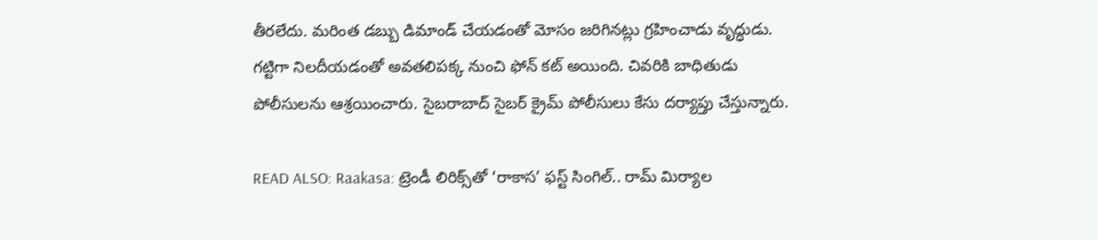తీరలేదు. మరింత డబ్బు డిమాండ్‌ చేయడంతో మోసం జరిగినట్లు గ్రహించాడు వృద్ధుడు. గట్టిగా నిలదీయడంతో అవతలిపక్క నుంచి ఫోన్ కట్ అయింది. చివరికి బాధితుడు పోలీసులను ఆశ్రయించారు. సైబరాబాద్‌ సైబర్‌ క్రైమ్‌ పోలీసులు కేసు దర్యాప్తు చేస్తున్నారు.

READ ALSO: Raakasa: ట్రెండీ లిరిక్స్‌తో ‘రాకాస’ ఫస్ట్ సింగిల్.. రామ్ మిర్యాల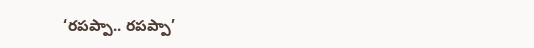‘రపప్పా.. రపప్పా’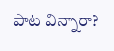పాట విన్నారా?